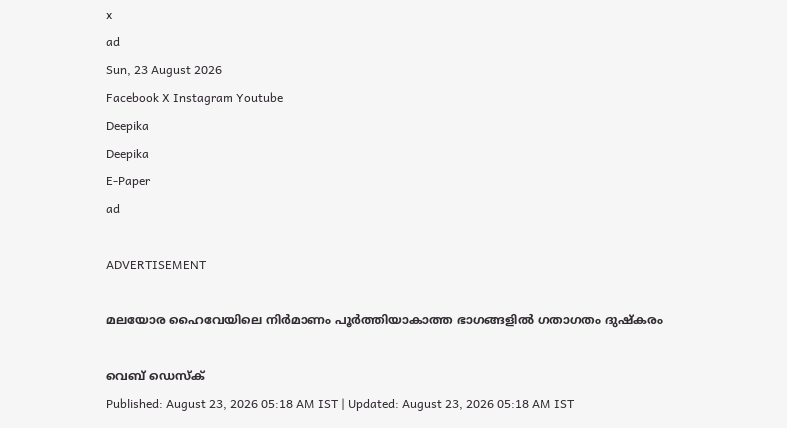x
ad
Sun, 23 August 2026
Facebook X Instagram Youtube
Deepika
Deepika
E-Paper
ad

ADVERTISEMENT

മലയോര ഹൈവേയിലെ നിർമാണം പൂർത്തിയാകാത്ത ഭാഗങ്ങളിൽ ഗതാഗതം ദുഷ്കരം

വെബ് ഡെസ്ക്
Published: August 23, 2026 05:18 AM IST | Updated: August 23, 2026 05:18 AM IST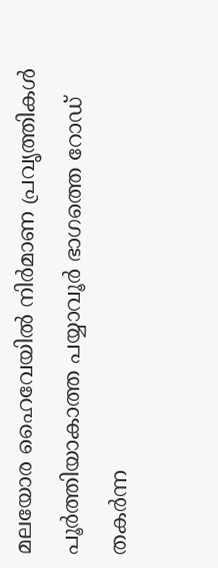മലയോര ഹൈവേയിൽ നിർമാണ പ്രവൃത്തികൾ പൂർത്തിയാകാത്ത പയ്യാവൂർ ഭാഗത്തെ റോഡ് തകർന്ന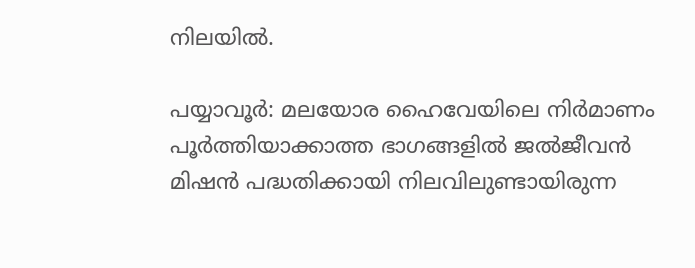നിലയിൽ.

പയ്യാവൂർ: മലയോര ഹൈവേയിലെ നിർമാണം പൂർത്തിയാക്കാത്ത ഭാഗങ്ങളിൽ ജൽജീവൻ മിഷൻ പദ്ധതിക്കായി നിലവിലുണ്ടായിരുന്ന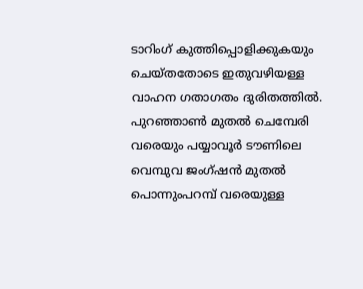ടാറിംഗ് കുത്തിപ്പൊളിക്കുകയും ചെയ്തതോടെ ഇതുവഴിയള്ള വാഹന ഗതാഗതം ദുരിതത്തിൽ. പുറഞ്ഞാൺ മുതൽ ചെമ്പേരി വരെയും പയ്യാവൂർ ടൗണിലെ വെമ്പുവ ജംഗ്ഷൻ മുതൽ പൊന്നുംപറമ്പ് വരെയുള്ള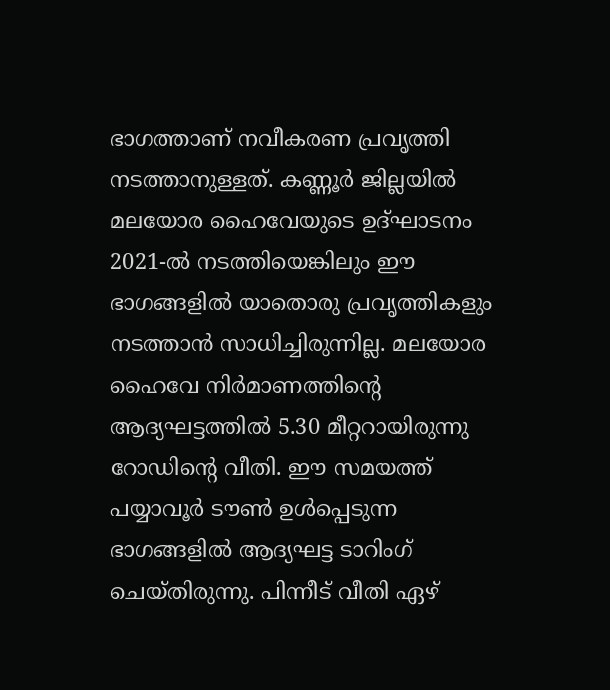ഭാഗത്താണ് നവീകരണ പ്രവൃത്തി നടത്താനുള്ളത്. കണ്ണൂർ ജില്ലയിൽ മലയോര ഹൈവേയുടെ ഉദ്ഘാടനം 2021-ൽ നടത്തിയെങ്കിലും ഈ ഭാഗങ്ങളിൽ യാതൊരു പ്രവൃത്തികളും നടത്താൻ സാധിച്ചിരുന്നില്ല. മലയോര ഹൈവേ നിർമാണത്തിന്‍റെ ആദ്യഘട്ടത്തിൽ 5.30 മീറ്ററായിരുന്നു റോഡിന്‍റെ വീതി. ഈ സമയത്ത് പയ്യാവൂർ ടൗൺ ഉൾപ്പെടുന്ന ഭാഗങ്ങളിൽ ആദ്യഘട്ട ടാറിംഗ് ചെയ്തിരുന്നു. പിന്നീട് വീതി ഏഴ്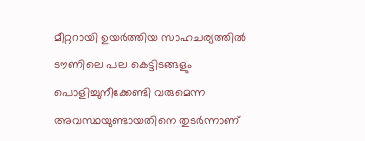മീറ്ററായി ഉയർത്തിയ സാഹചര്യത്തിൽ ടൗണിലെ പല കെട്ടിടങ്ങളും പൊളിച്ചുനീക്കേണ്ടി വരുമെന്ന അവസ്ഥയുണ്ടായതിനെ തുടർന്നാണ്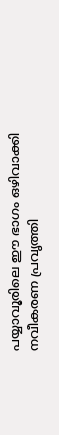പയ്യാവൂരിലെ ഈ ഭാഗം ഒഴിവാക്കി നവീകരണ പ്രവൃത്തി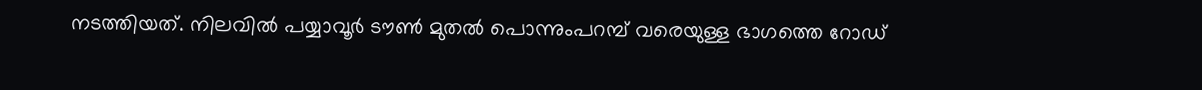നടത്തിയത്. നിലവിൽ പയ്യാവൂർ ടൗൺ മുതൽ പൊന്നുംപറമ്പ് വരെയുള്ള ഭാഗത്തെ റോഡ്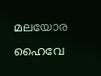മലയോര ഹൈവേ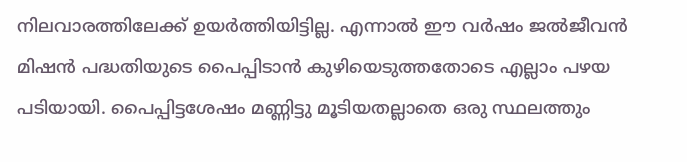നിലവാരത്തിലേക്ക് ഉയർത്തിയിട്ടില്ല. എന്നാൽ ഈ വർഷം ജൽജീവൻ മിഷൻ പദ്ധതിയുടെ പൈപ്പിടാൻ കുഴിയെടുത്തതോടെ എല്ലാം പഴയ പടിയായി. പൈപ്പിട്ടശേഷം മണ്ണിട്ടു മൂടിയതല്ലാതെ ഒരു സ്ഥലത്തും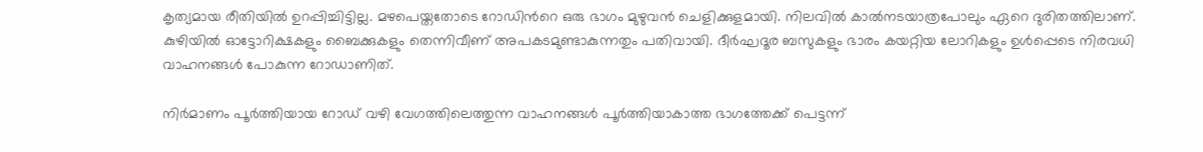കൃത്യമായ രീതിയിൽ ഉറപ്പിച്ചിട്ടില്ല. മഴപെയ്തതോടെ റോഡിന്‍റെ ഒരു ഭാഗം മുഴുവൻ ചെളിക്കുളമായി. നിലവിൽ കാൽനടയാത്രപോലും ഏറെ ദുരിതത്തിലാണ്. കുഴിയിൽ ഓട്ടോറിക്ഷകളും ബൈക്കുകളും തെന്നിവീണ് അപകടമുണ്ടാകുന്നതും പതിവായി. ദീർഘദൂര ബസുകളും ഭാരം കയറ്റിയ ലോറികളും ഉൾപ്പെടെ നിരവധി വാഹനങ്ങൾ പോകുന്ന റോഡാണിത്.

നിർമാണം പൂർത്തിയായ റോഡ് വഴി വേഗത്തിലെത്തുന്ന വാഹനങ്ങൾ പൂർത്തിയാകാത്ത ഭാഗത്തേക്ക് പെട്ടന്ന്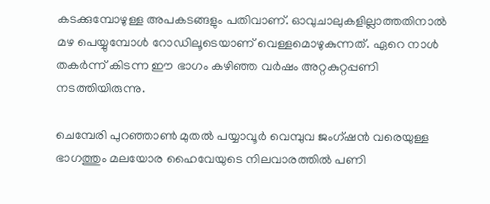കടക്കുമ്പോഴുള്ള അപകടങ്ങളും പതിവാണ്. ഓവുചാലുകളില്ലാത്തതിനാൽ മഴ പെയ്യുമ്പോൾ റോഡിലൂടെയാണ് വെള്ളമൊഴുകുന്നത്. ഏറെ നാൾ തകർന്ന് കിടന്ന ഈ ഭാഗം കഴിഞ്ഞ വർഷം അറ്റകുറ്റപ്പണി നടത്തിയിരുന്നു.

ചെമ്പേരി പുറഞ്ഞാൺ മുതൽ പയ്യാവൂർ വെമ്പുവ ജംഗ്ഷൻ വരെയുള്ള ഭാഗത്തും മലയോര ഹൈവേയുടെ നിലവാരത്തിൽ പണി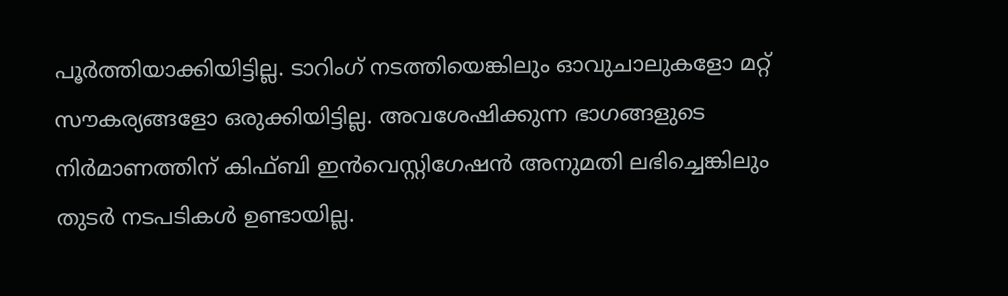പൂർത്തിയാക്കിയിട്ടില്ല. ടാറിംഗ് നടത്തിയെങ്കിലും ഓവുചാലുകളോ മറ്റ് സൗകര്യങ്ങളോ ഒരുക്കിയിട്ടില്ല. അവശേഷിക്കുന്ന ഭാഗങ്ങളുടെ നിർമാണത്തിന് കിഫ്‌ബി ഇൻവെസ്റ്റിഗേഷൻ അനുമതി ലഭിച്ചെങ്കിലും തുടർ നടപടികൾ ഉണ്ടായില്ല.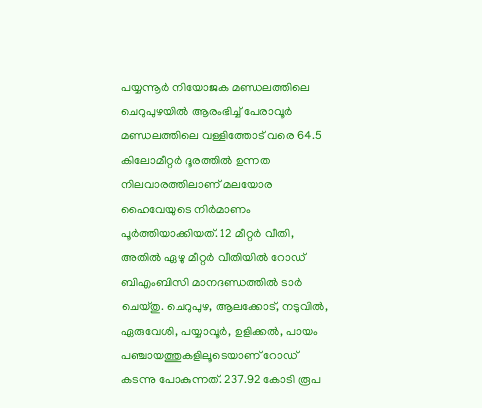പയ്യന്നൂർ നിയോജക മണ്ഡലത്തിലെ ചെറുപുഴയിൽ ആരംഭിച്ച് പേരാവൂർ മണ്ഡലത്തിലെ വള്ളിത്തോട് വരെ 64.5 കിലോമീറ്റർ ദൂരത്തിൽ ഉന്നത നിലവാരത്തിലാണ് മലയോര ഹൈവേയുടെ നിർമാണം പൂർത്തിയാക്കിയത്. 12 മീറ്റർ വീതി, അതിൽ ഏഴു മീറ്റർ വീതിയിൽ റോഡ് ബിഎംബിസി മാനദണ്ഡത്തിൽ ടാർ ചെയ്തു. ചെറുപുഴ, ആലക്കോട്, നടുവിൽ, ഏരുവേശി, പയ്യാവൂർ, ഉളിക്കൽ, പായം പഞ്ചായത്തുകളിലൂടെയാണ് റോഡ് കടന്നു പോകുന്നത്. 237.92 കോടി രൂപ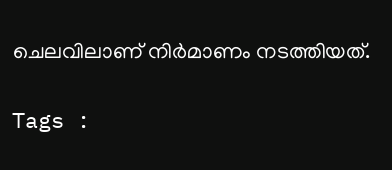ചെലവിലാണ് നിർമാണം നടത്തിയത്.

Tags :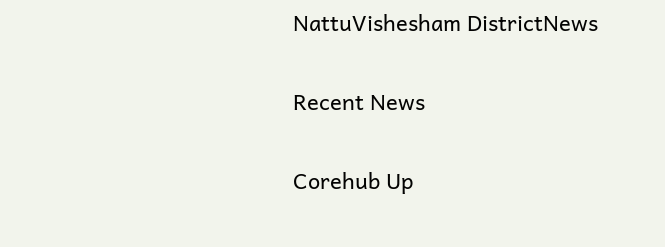NattuVishesham DistrictNews

Recent News

Corehub Up